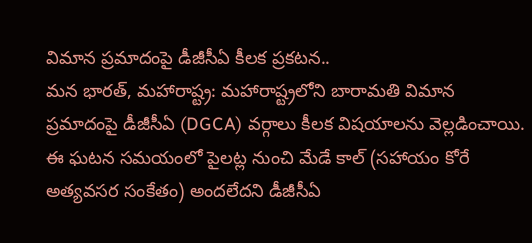విమాన ప్రమాదంపై డీజీసీఏ కీలక ప్రకటన..
మన భారత్, మహారాష్ట్ర: మహారాష్ట్రలోని బారామతి విమాన ప్రమాదంపై డీజీసీఏ (DGCA) వర్గాలు కీలక విషయాలను వెల్లడించాయి. ఈ ఘటన సమయంలో పైలట్ల నుంచి మేడే కాల్ (సహాయం కోరే అత్యవసర సంకేతం) అందలేదని డీజీసీఏ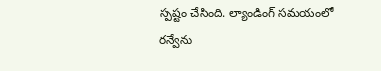స్పష్టం చేసింది. ల్యాండింగ్ సమయంలో రన్వేను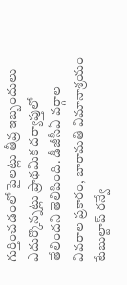గుర్తించడంలో పైలట్లు తీవ్ర ఇబ్బందులు ఎదుర్కొన్నట్లు ప్రాథమిక దర్యాప్తులో తేలిందని తెలిపింది. డీజీసీఏ వర్గాల వివరాల ప్రకారం, బారామతి విమానాశ్రయం టేబుల్టాప్ రన్వే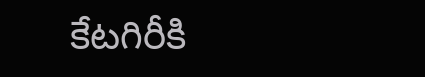కేటగిరీకి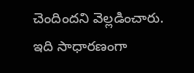చెందిందని వెల్లడించారు. ఇది సాధారణంగా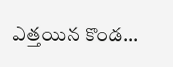ఎత్తయిన కొండ...